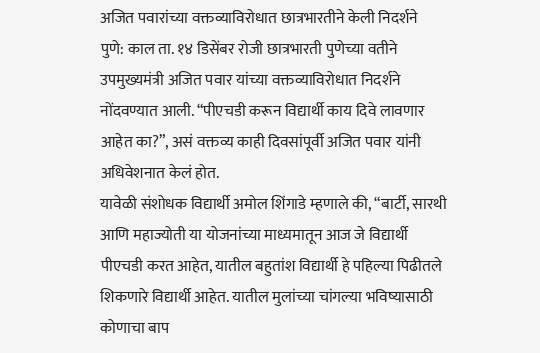अजित पवारांच्या वक्तव्याविरोधात छात्रभारतीने केली निदर्शने
पुणे: काल ता. १४ डिसेंबर रोजी छात्रभारती पुणेच्या वतीने उपमुख्यमंत्री अजित पवार यांच्या वक्तव्याविरोधात निदर्शने नोंदवण्यात आली. “पीएचडी करून विद्यार्थी काय दिवे लावणार आहेत का?”, असं वक्तव्य काही दिवसांपूर्वी अजित पवार यांनी अधिवेशनात केलं होत.
यावेळी संशोधक विद्यार्थी अमोल शिंगाडे म्हणाले की, “बार्टी, सारथी आणि महाज्योती या योजनांच्या माध्यमातून आज जे विद्यार्थी पीएचडी करत आहेत, यातील बहुतांश विद्यार्थी हे पहिल्या पिढीतले शिकणारे विद्यार्थी आहेत. यातील मुलांच्या चांगल्या भविष्यासाठी कोणाचा बाप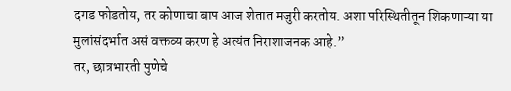दगड फोडतोय, तर कोणाचा बाप आज शेतात मजुरी करतोय. अशा परिस्थितीतून शिकणाऱ्या या मुलांसंदर्भात असं वक्तव्य करण हे अत्यंत निराशाजनक आहे.”
तर, छात्रभारती पुणेचे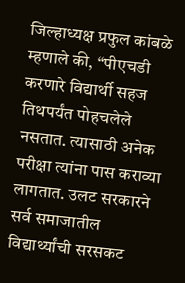जिल्हाध्यक्ष प्रफुल कांबळे म्हणाले की, “पीएचडी करणारे विद्यार्थी सहज तिथपर्यंत पोहचलेले नसतात. त्यासाठी अनेक परीक्षा त्यांना पास कराव्या लागतात. उलट सरकारने सर्व समाजातील विद्यार्थ्यांची सरसकट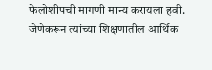फेलोशीपची मागणी मान्य करायला हवी. जेणेकरून त्यांच्या शिक्षणातील आर्थिक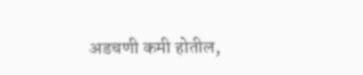अडचणी कमी होतील,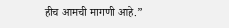हीच आमची मागणी आहे.”